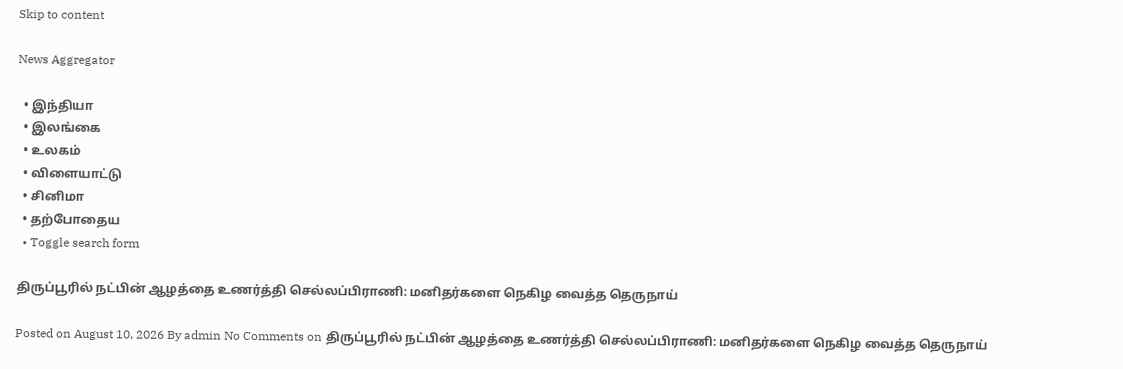Skip to content

News Aggregator

  • இந்தியா
  • இலங்கை
  • உலகம்
  • விளையாட்டு
  • சினிமா
  • தற்போதைய
  • Toggle search form

திருப்பூரில் நட்பின் ஆழத்தை உணர்த்தி செல்லப்பிராணி: மனிதர்களை நெகிழ வைத்த தெருநாய்

Posted on August 10, 2026 By admin No Comments on திருப்பூரில் நட்பின் ஆழத்தை உணர்த்தி செல்லப்பிராணி: மனிதர்களை நெகிழ வைத்த தெருநாய்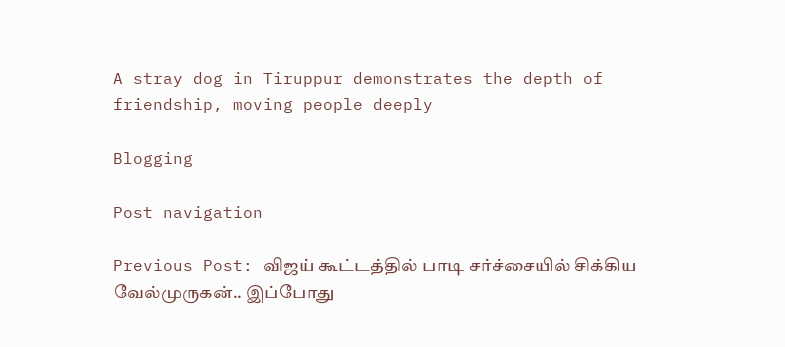A stray dog in Tiruppur demonstrates the depth of friendship, moving people deeply

Blogging

Post navigation

Previous Post: விஜய் கூட்டத்தில் பாடி சர்ச்சையில் சிக்கிய வேல்முருகன்.. இப்போது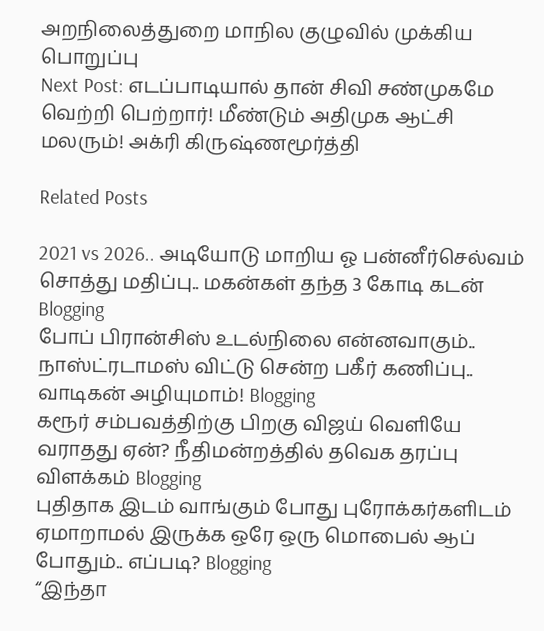அறநிலைத்துறை மாநில குழுவில் முக்கிய பொறுப்பு
Next Post: எடப்பாடியால் தான் சிவி சண்முகமே வெற்றி பெற்றார்! மீண்டும் அதிமுக ஆட்சி மலரும்! அக்ரி கிருஷ்ணமூர்த்தி

Related Posts

2021 vs 2026.. அடியோடு மாறிய ஓ பன்னீர்செல்வம் சொத்து மதிப்பு.. மகன்கள் தந்த 3 கோடி கடன் Blogging
போப் பிரான்சிஸ் உடல்நிலை என்னவாகும்.. நாஸ்ட்ரடாமஸ் விட்டு சென்ற பகீர் கணிப்பு.. வாடிகன் அழியுமாம்! Blogging
கரூர் சம்பவத்திற்கு பிறகு விஜய் வெளியே வராதது ஏன்? நீதிமன்றத்தில் தவெக தரப்பு விளக்கம் Blogging
புதிதாக இடம் வாங்கும் போது புரோக்கர்களிடம் ஏமாறாமல் இருக்க ஒரே ஒரு மொபைல் ஆப் போதும்.. எப்படி? Blogging
“இந்தா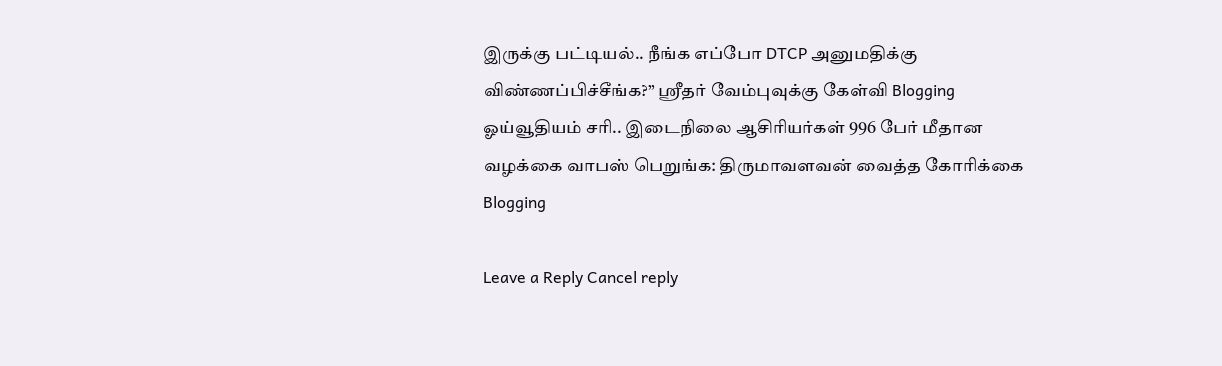இருக்கு பட்டியல்.. நீங்க எப்போ DTCP அனுமதிக்கு விண்ணப்பிச்சீங்க?” ஸ்ரீதர் வேம்புவுக்கு கேள்வி Blogging
ஓய்வூதியம் சரி.. இடைநிலை ஆசிரியர்கள் 996 பேர் மீதான வழக்கை வாபஸ் பெறுங்க: திருமாவளவன் வைத்த கோரிக்கை Blogging

Leave a Reply Cancel reply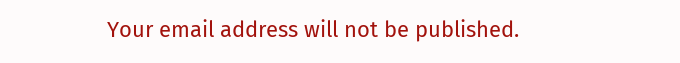Your email address will not be published.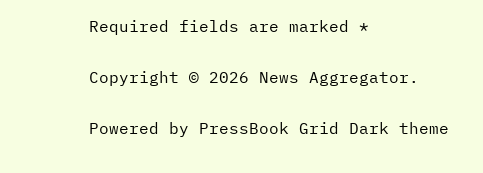Required fields are marked *

Copyright © 2026 News Aggregator.

Powered by PressBook Grid Dark theme